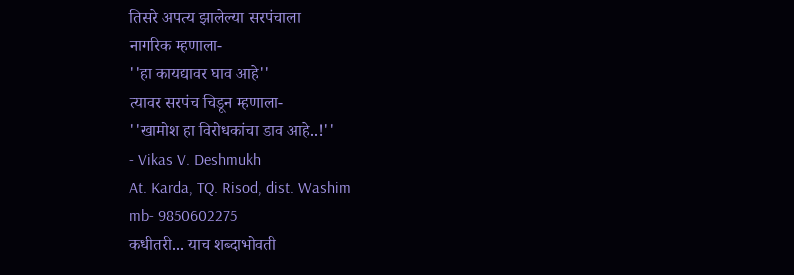तिसरे अपत्य झालेल्या सरपंचाला
नागरिक म्हणाला-
''हा कायद्यावर घाव आहे''
त्यावर सरपंच चिडून म्हणाला-
''खामोश हा विरोधकांचा डाव आहे..!''
- Vikas V. Deshmukh
At. Karda, TQ. Risod, dist. Washim
mb- 9850602275
कधीतरी... याच शब्दाभोवती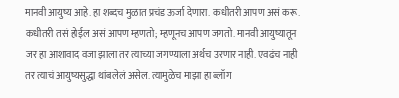मानवी आयुष्य आहे. हा शब्दच मुळात प्रचंड ऊर्जा देणारा. कधीतरी आपण असं करू. कधीतरी तसं होईल असं आपण म्हणतो; म्हणूनच आपण जगतो. मानवी आयुष्यातून जर हा आशावाद वजा झाला तर त्याच्या जगण्याला अर्थच उरणार नाही. एवढंच नाही तर त्याचं आयुष्यसुद्धा थांबलेलं असेल. त्यामुळेच माझा हा ब्लॉग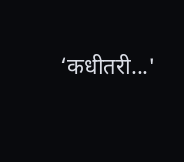‘कधीतरी...'